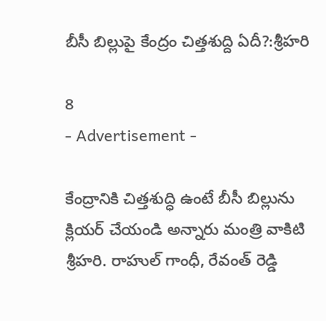బీసీ బిల్లుపై కేంద్రం చిత్తశుద్ది ఏదీ?:శ్రీహరి

8
- Advertisement -

కేంద్రానికి చిత్తశుద్ధి ఉంటే బీసీ బిల్లును క్లియర్ చేయండి అన్నారు మంత్రి వాకిటి శ్రీహరి. రాహుల్ గాంధీ, రేవంత్ రెడ్డి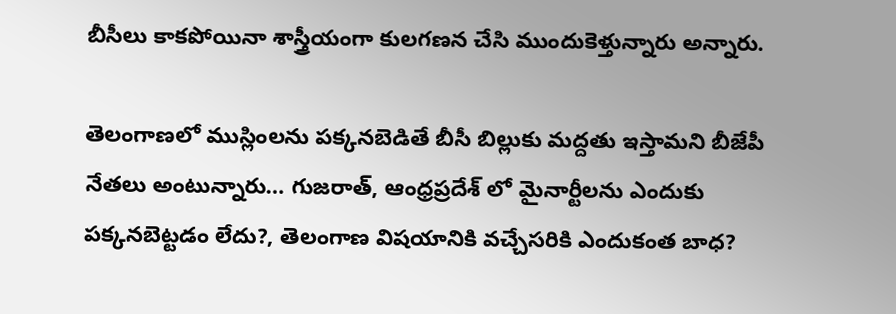బీసీలు కాకపోయినా శాస్త్రీయంగా కులగణన చేసి ముందుకెళ్తున్నారు అన్నారు.

తెలంగాణలో ముస్లింలను పక్కనబెడితే బీసీ బిల్లుకు మద్దతు ఇస్తామని బీజేపీ నేతలు అంటున్నారు… గుజరాత్, ఆంధ్రప్రదేశ్ లో మైనార్టీలను ఎందుకు పక్కనబెట్టడం లేదు?, తెలంగాణ విషయానికి వచ్చేసరికి ఎందుకంత బాధ?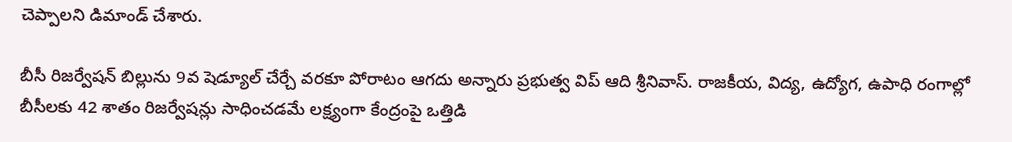చెప్పాలని డిమాండ్ చేశారు.

బీసీ రిజర్వేషన్ బిల్లును 9వ షెడ్యూల్ చేర్చే వరకూ పోరాటం ఆగదు అన్నారు ప్రభుత్వ విప్ ఆది శ్రీనివాస్. రాజకీయ, విద్య, ఉద్యోగ, ఉపాధి రంగాల్లో బీసీలకు 42 శాతం రిజర్వేషన్లు సాధించడమే లక్ష్యంగా కేంద్రంపై ఒత్తిడి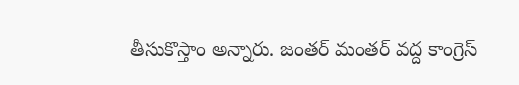తీసుకొస్తాం అన్నారు. జంతర్ మంతర్ వద్ద కాంగ్రెస్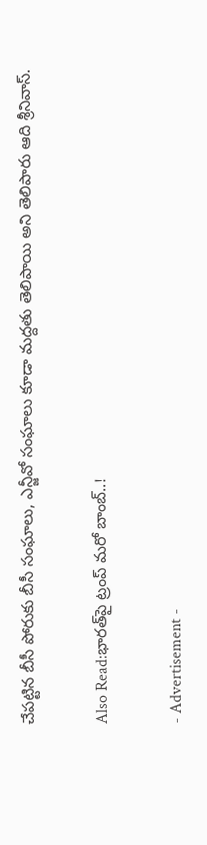చేపట్టిన బీసీ పోరుకు బీసీ సంఘాలు, ఎన్జీవో సంఘాలు కూడా మద్దతు తెలిపాయి అని తెలిపారు ఆది శ్రీనివాస్.

Also Read:భారత్‌పై ట్రంప్ మరో బాంబ్..!

- Advertisement -